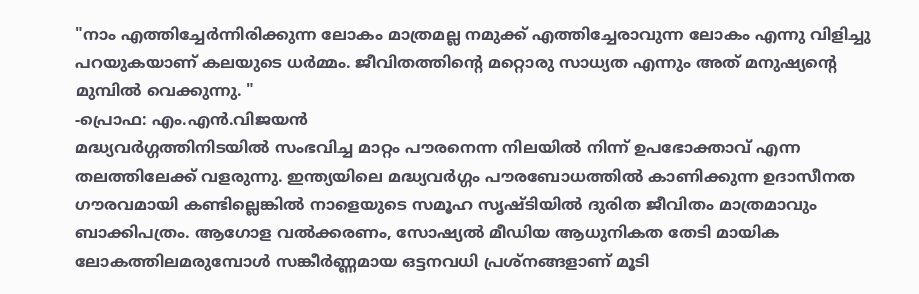"നാം എത്തിച്ചേർന്നിരിക്കുന്ന ലോകം മാത്രമല്ല നമുക്ക് എത്തിച്ചേരാവുന്ന ലോകം എന്നു വിളിച്ചു പറയുകയാണ് കലയുടെ ധർമ്മം. ജീവിതത്തിന്റെ മറ്റൊരു സാധ്യത എന്നും അത് മനുഷ്യന്റെ മുമ്പിൽ വെക്കുന്നു. "
-പ്രൊഫ: എം.എൻ.വിജയൻ
മദ്ധ്യവർഗ്ഗത്തിനിടയിൽ സംഭവിച്ച മാറ്റം പൗരനെന്ന നിലയിൽ നിന്ന് ഉപഭോക്താവ് എന്ന തലത്തിലേക്ക് വളരുന്നു. ഇന്ത്യയിലെ മദ്ധ്യവർഗ്ഗം പൗരബോധത്തിൽ കാണിക്കുന്ന ഉദാസീനത ഗൗരവമായി കണ്ടില്ലെങ്കിൽ നാളെയുടെ സമൂഹ സൃഷ്ടിയിൽ ദുരിത ജീവിതം മാത്രമാവും ബാക്കിപത്രം. ആഗോള വൽക്കരണം, സോഷ്യൽ മീഡിയ ആധുനികത തേടി മായിക ലോകത്തിലമരുമ്പോൾ സങ്കീർണ്ണമായ ഒട്ടനവധി പ്രശ്നങ്ങളാണ് മൂടി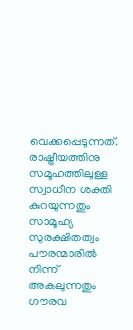വെക്കപ്പെടുന്നത്. രാഷ്ട്രീയത്തിനു സമൂഹത്തിലുള്ള സ്വാധീന ശക്തി കുറയുന്നതും സാമൂഹ്യ സുരക്ഷിതത്വം പൗരന്മാരിൽ നിന്ന് അകലുന്നതും ഗൗരവ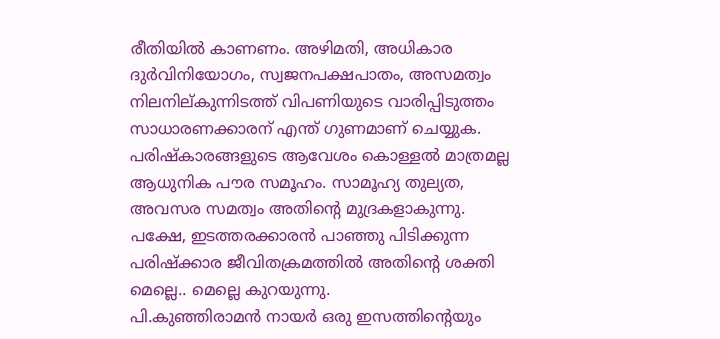രീതിയിൽ കാണണം. അഴിമതി, അധികാര ദുർവിനിയോഗം, സ്വജനപക്ഷപാതം, അസമത്വം നിലനില്കുന്നിടത്ത് വിപണിയുടെ വാരിപ്പിടുത്തം സാധാരണക്കാരന് എന്ത് ഗുണമാണ് ചെയ്യുക. പരിഷ്കാരങ്ങളുടെ ആവേശം കൊള്ളൽ മാത്രമല്ല ആധുനിക പൗര സമൂഹം. സാമൂഹ്യ തുല്യത, അവസര സമത്വം അതിന്റെ മുദ്രകളാകുന്നു. പക്ഷേ, ഇടത്തരക്കാരൻ പാഞ്ഞു പിടിക്കുന്ന പരിഷ്ക്കാര ജീവിതക്രമത്തിൽ അതിന്റെ ശക്തി മെല്ലെ.. മെല്ലെ കുറയുന്നു.
പി.കുഞ്ഞിരാമൻ നായർ ഒരു ഇസത്തിന്റെയും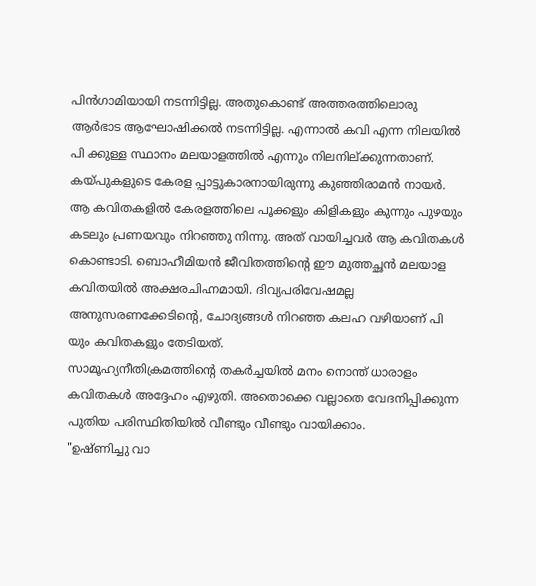പിൻഗാമിയായി നടന്നിട്ടില്ല. അതുകൊണ്ട് അത്തരത്തിലൊരു ആർഭാട ആഘോഷിക്കൽ നടന്നിട്ടില്ല. എന്നാൽ കവി എന്ന നിലയിൽ പി ക്കുള്ള സ്ഥാനം മലയാളത്തിൽ എന്നും നിലനില്ക്കുന്നതാണ്. കയ്പുകളുടെ കേരള പ്പാട്ടുകാരനായിരുന്നു കുഞ്ഞിരാമൻ നായർ. ആ കവിതകളിൽ കേരളത്തിലെ പൂക്കളും കിളികളും കുന്നും പുഴയും കടലും പ്രണയവും നിറഞ്ഞു നിന്നു. അത് വായിച്ചവർ ആ കവിതകൾ കൊണ്ടാടി. ബൊഹീമിയൻ ജീവിതത്തിന്റെ ഈ മുത്തച്ഛൻ മലയാള കവിതയിൽ അക്ഷരചിഹ്നമായി. ദിവ്യപരിവേഷമല്ല അനുസരണക്കേടിന്റെ, ചോദ്യങ്ങൾ നിറഞ്ഞ കലഹ വഴിയാണ് പി യും കവിതകളും തേടിയത്.
സാമൂഹ്യനീതിക്രമത്തിന്റെ തകർച്ചയിൽ മനം നൊന്ത് ധാരാളം കവിതകൾ അദ്ദേഹം എഴുതി. അതൊക്കെ വല്ലാതെ വേദനിപ്പിക്കുന്ന പുതിയ പരിസ്ഥിതിയിൽ വീണ്ടും വീണ്ടും വായിക്കാം.
"ഉഷ്ണിച്ചു വാ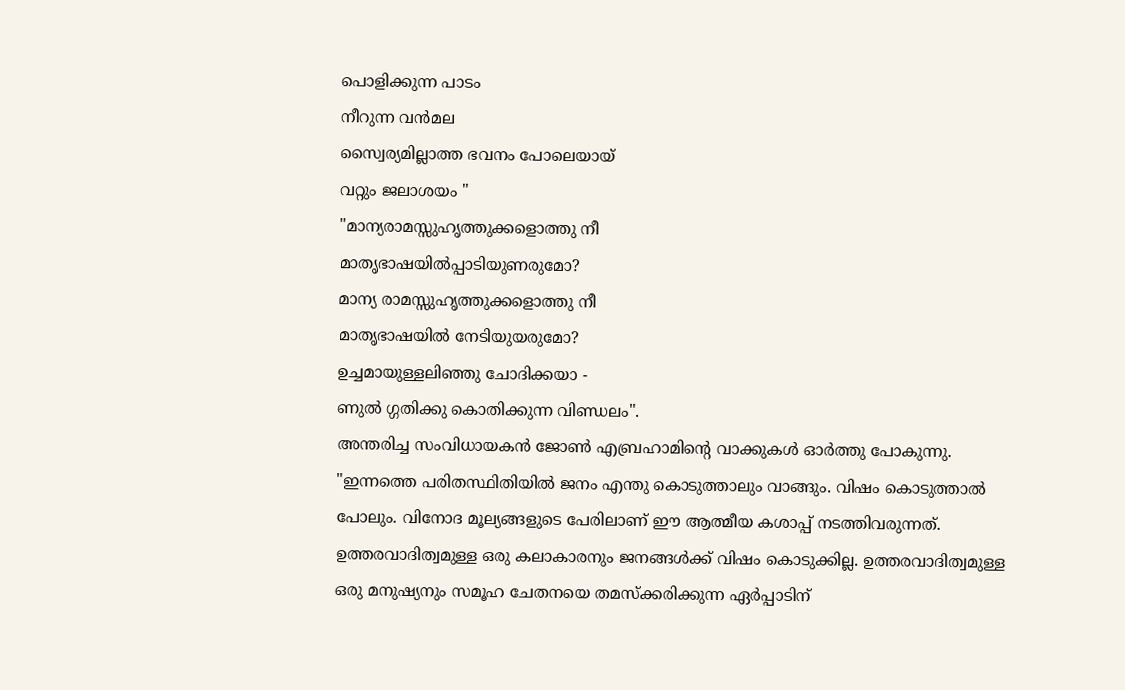പൊളിക്കുന്ന പാടം
നീറുന്ന വൻമല
സ്വൈര്യമില്ലാത്ത ഭവനം പോലെയായ്
വറ്റും ജലാശയം "
"മാന്യരാമസ്സുഹൃത്തുക്കളൊത്തു നീ
മാതൃഭാഷയിൽപ്പാടിയുണരുമോ?
മാന്യ രാമസ്സുഹൃത്തുക്കളൊത്തു നീ
മാതൃഭാഷയിൽ നേടിയുയരുമോ?
ഉച്ചമായുള്ളലിഞ്ഞു ചോദിക്കയാ -
ണുൽ ഗ്ഗതിക്കു കൊതിക്കുന്ന വിണ്ഡലം".
അന്തരിച്ച സംവിധായകൻ ജോൺ എബ്രഹാമിന്റെ വാക്കുകൾ ഓർത്തു പോകുന്നു.
"ഇന്നത്തെ പരിതസ്ഥിതിയിൽ ജനം എന്തു കൊടുത്താലും വാങ്ങും. വിഷം കൊടുത്താൽ പോലും. വിനോദ മൂല്യങ്ങളുടെ പേരിലാണ് ഈ ആത്മീയ കശാപ്പ് നടത്തിവരുന്നത്. ഉത്തരവാദിത്വമുള്ള ഒരു കലാകാരനും ജനങ്ങൾക്ക് വിഷം കൊടുക്കില്ല. ഉത്തരവാദിത്വമുള്ള ഒരു മനുഷ്യനും സമൂഹ ചേതനയെ തമസ്ക്കരിക്കുന്ന ഏർപ്പാടിന്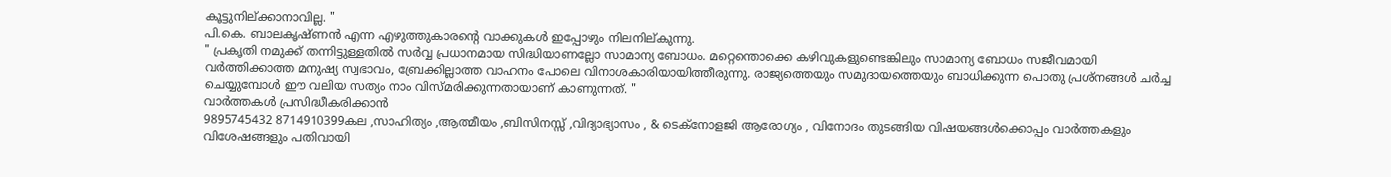കൂട്ടുനില്ക്കാനാവില്ല. "
പി.കെ. ബാലകൃഷ്ണൻ എന്ന എഴുത്തുകാരന്റെ വാക്കുകൾ ഇപ്പോഴും നിലനില്കുന്നു.
" പ്രകൃതി നമുക്ക് തന്നിട്ടുള്ളതിൽ സർവ്വ പ്രധാനമായ സിദ്ധിയാണല്ലോ സാമാന്യ ബോധം. മറ്റെന്തൊക്കെ കഴിവുകളുണ്ടെങ്കിലും സാമാന്യ ബോധം സജീവമായി വർത്തിക്കാത്ത മനുഷ്യ സ്വഭാവം, ബ്രേക്കില്ലാത്ത വാഹനം പോലെ വിനാശകാരിയായിത്തീരുന്നു. രാജ്യത്തെയും സമുദായത്തെയും ബാധിക്കുന്ന പൊതു പ്രശ്നങ്ങൾ ചർച്ച ചെയ്യുമ്പോൾ ഈ വലിയ സത്യം നാം വിസ്മരിക്കുന്നതായാണ് കാണുന്നത്. "
വാർത്തകൾ പ്രസിദ്ധീകരിക്കാൻ
9895745432 8714910399കല ,സാഹിത്യം ,ആത്മീയം ,ബിസിനസ്സ് ,വിദ്യാഭ്യാസം , & ടെക്നോളജി ആരോഗ്യം , വിനോദം തുടങ്ങിയ വിഷയങ്ങൾക്കൊപ്പം വാർത്തകളും വിശേഷങ്ങളും പതിവായി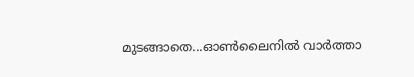മുടങ്ങാതെ...ഓൺലൈനിൽ വാർത്താ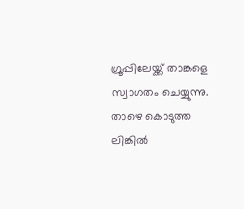ഗ്രൂപ്പിലേയ്ക്ക് താങ്കളെ സ്വാഗതം ചെയ്യുന്നു. താഴെ കൊടുത്ത ലിങ്കിൽ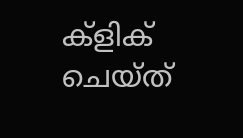ക്ളിക് ചെയ്ത്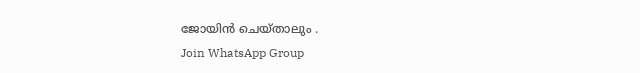ജോയിൻ ചെയ്താലും .
Join WhatsApp Group